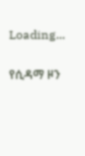Loading...

የሲዳማ ዞን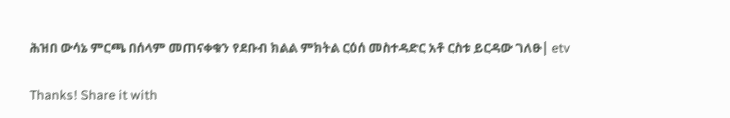ሕዝበ ውሳኔ ምርጫ በሰላም መጠናቀቁን የደቡብ ክልል ምክትል ርዕሰ መስተዳድር አቶ ርስቱ ይርዳው ገለፁ| etv

Thanks! Share it with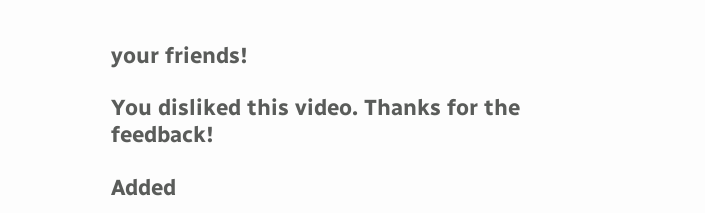your friends!

You disliked this video. Thanks for the feedback!

Added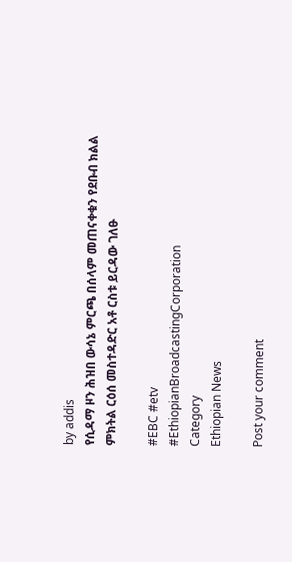by addis
የሲዳማ ዞን ሕዝበ ውሳኔ ምርጫ በሰላም መጠናቀቁን የደቡብ ክልል ምክትል ርዕሰ መስተዳድር አቶ ርስቱ ይርዳው ገለፁ

#EBC #etv
#EthiopianBroadcastingCorporation
Category
Ethiopian News

Post your comment